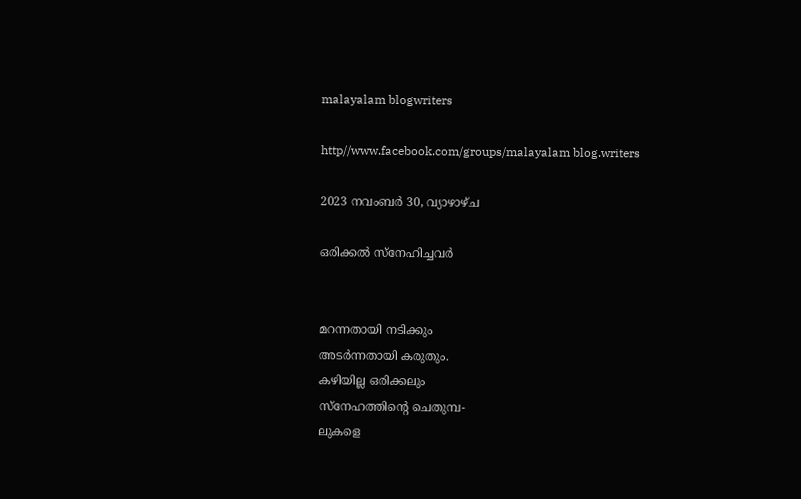malayalam blogwriters

http//www.facebook.com/groups/malayalam blog.writers

2023 നവംബർ 30, വ്യാഴാഴ്‌ച

ഒരിക്കൽ സ്നേഹിച്ചവർ


മറന്നതായി നടിക്കും
അടർന്നതായി കരുതും.
കഴിയില്ല ഒരിക്കലും
സ്നേഹത്തിൻ്റെ ചെതുമ്പ-
ലുകളെ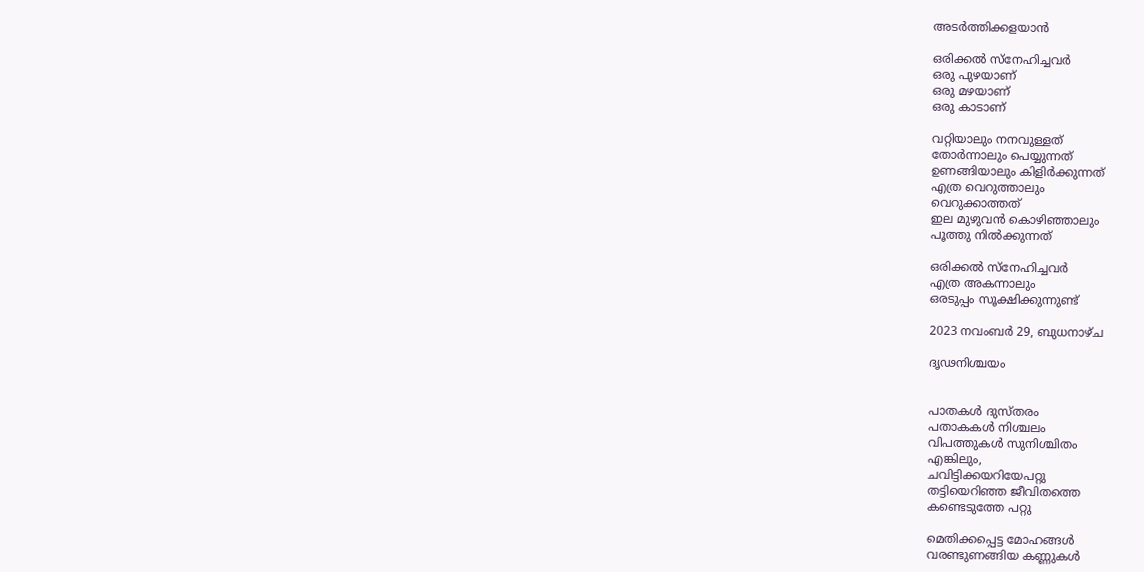അടർത്തിക്കളയാൻ

ഒരിക്കൽ സ്നേഹിച്ചവർ
ഒരു പുഴയാണ്
ഒരു മഴയാണ്
ഒരു കാടാണ്

വറ്റിയാലും നനവുള്ളത്
തോർന്നാലും പെയ്യുന്നത്
ഉണങ്ങിയാലും കിളിർക്കുന്നത്
എത്ര വെറുത്താലും
വെറുക്കാത്തത്
ഇല മുഴുവൻ കൊഴിഞ്ഞാലും
പൂത്തു നിൽക്കുന്നത്

ഒരിക്കൽ സ്നേഹിച്ചവർ
എത്ര അകന്നാലും
ഒരടുപ്പം സൂക്ഷിക്കുന്നുണ്ട്

2023 നവംബർ 29, ബുധനാഴ്‌ച

ദൃഢനിശ്ചയം


പാതകൾ ദുസ്തരം
പതാകകൾ നിശ്ചലം
വിപത്തുകൾ സുനിശ്ചിതം
എങ്കിലും,
ചവിട്ടിക്കയറിയേപറ്റു
തട്ടിയെറിഞ്ഞ ജീവിതത്തെ
കണ്ടെടുത്തേ പറ്റു

മെതിക്കപ്പെട്ട മോഹങ്ങൾ
വരണ്ടുണങ്ങിയ കണ്ണുകൾ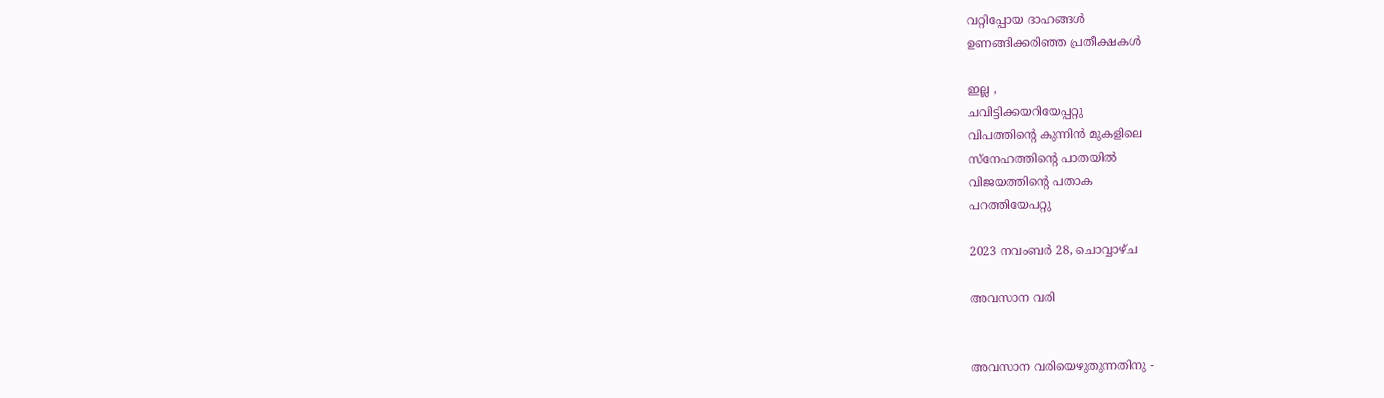വറ്റിപ്പോയ ദാഹങ്ങൾ
ഉണങ്ങിക്കരിഞ്ഞ പ്രതീക്ഷകൾ

ഇല്ല ,
ചവിട്ടിക്കയറിയേപ്പറ്റു
വിപത്തിൻ്റെ കുന്നിൻ മുകളിലെ
സ്നേഹത്തിൻ്റെ പാതയിൽ
വിജയത്തിൻ്റെ പതാക
പറത്തിയേപറ്റു

2023 നവംബർ 28, ചൊവ്വാഴ്ച

അവസാന വരി


അവസാന വരിയെഴുതുന്നതിനു -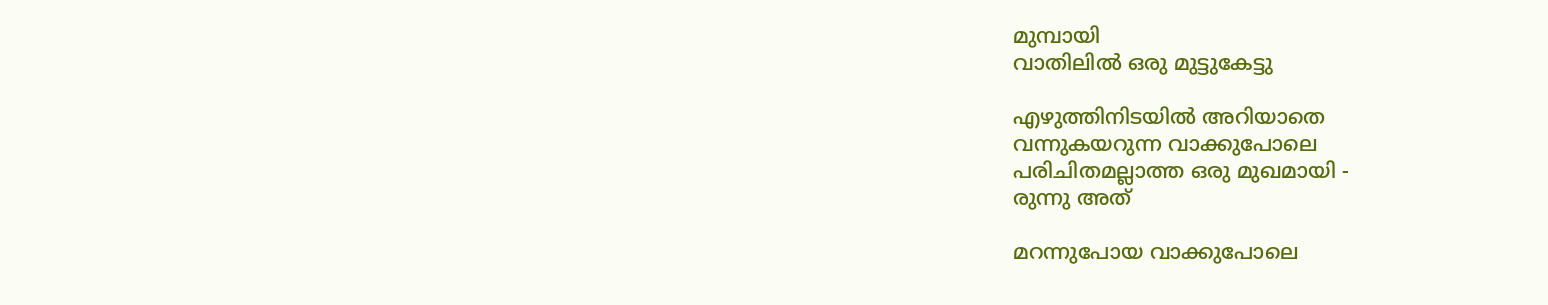മുമ്പായി
വാതിലിൽ ഒരു മുട്ടുകേട്ടു

എഴുത്തിനിടയിൽ അറിയാതെ
വന്നുകയറുന്ന വാക്കുപോലെ
പരിചിതമല്ലാത്ത ഒരു മുഖമായി -
രുന്നു അത്

മറന്നുപോയ വാക്കുപോലെ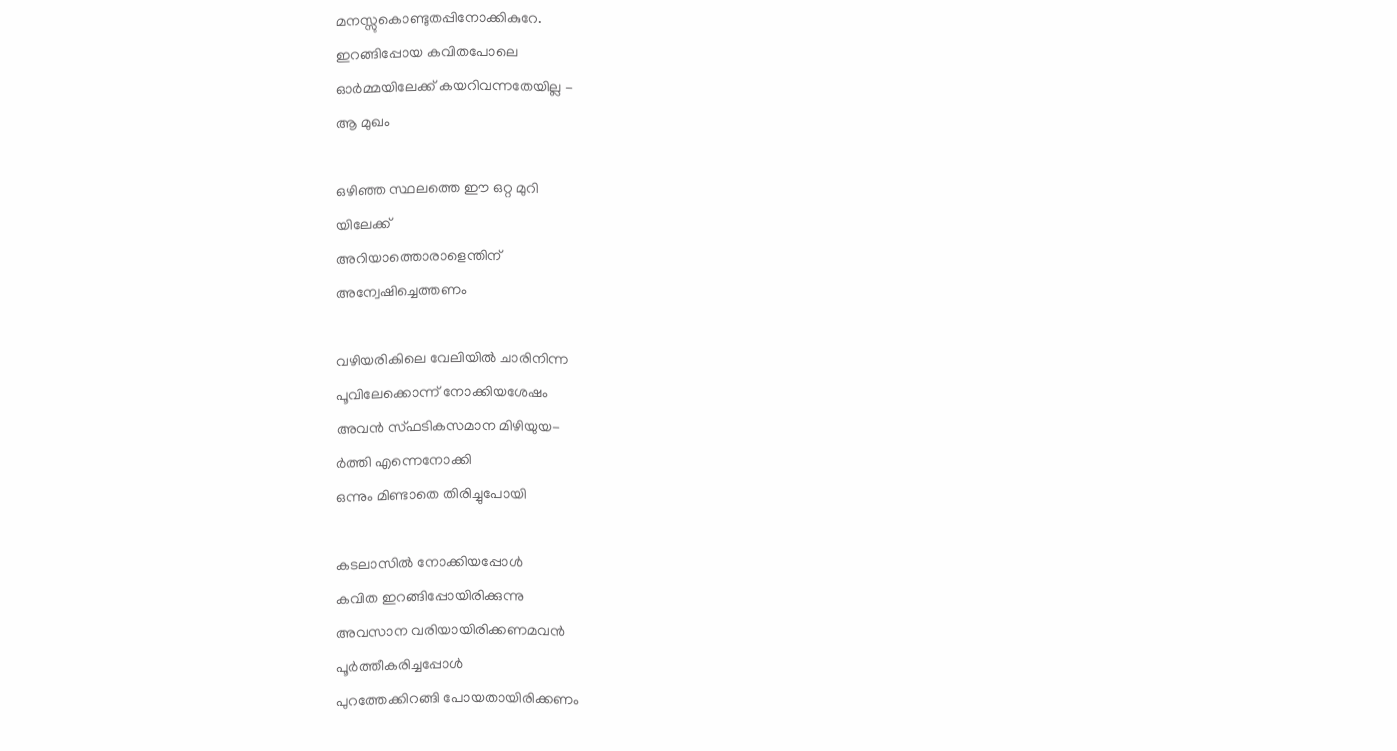മനസ്സുകൊണ്ടുതപ്പിനോക്കികുറേ.
ഇറങ്ങിപ്പോയ കവിതപോലെ
ഓർമ്മയിലേക്ക് കയറിവന്നതേയില്ല -
ആ മുഖം

ഒഴിഞ്ഞ സ്ഥലത്തെ ഈ ഒറ്റ മുറി
യിലേക്ക്
അറിയാത്തൊരാളെന്തിന്
അന്വേഷിച്ചെത്തണം

വഴിയരികിലെ വേലിയിൽ ചാരിനിന്ന
പൂവിലേക്കൊന്ന് നോക്കിയശേഷം
അവൻ സ്ഫടികസമാന മിഴിയുയ-
ർത്തി എന്നെനോക്കി
ഒന്നും മിണ്ടാതെ തിരിച്ചുപോയി

കടലാസിൽ നോക്കിയപ്പോൾ
കവിത ഇറങ്ങിപ്പോയിരിക്കുന്നു
അവസാന വരിയായിരിക്കണമവൻ
പൂർത്തീകരിച്ചപ്പോൾ
പുറത്തേക്കിറങ്ങി പോയതായിരിക്കണം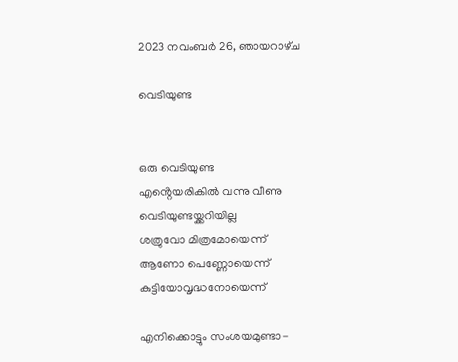2023 നവംബർ 26, ഞായറാഴ്‌ച

വെടിയുണ്ട


ഒരു വെടിയുണ്ട
എൻ്റെയരികിൽ വന്നു വീണു
വെടിയുണ്ടയ്ക്കറിയില്ല
ശത്രുവോ മിത്രമോയെന്ന്
ആണോ പെണ്ണോയെന്ന്
കുട്ടിയോവൃദ്ധനോയെന്ന്

എനിക്കൊട്ടും സംശയമുണ്ടാ-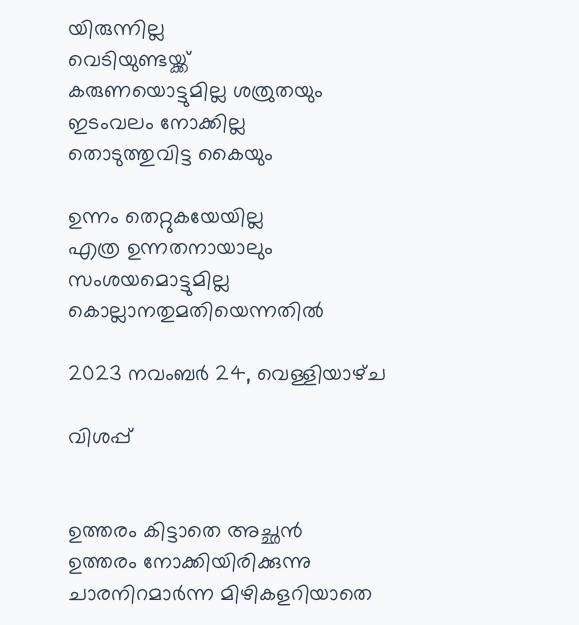യിരുന്നില്ല
വെടിയുണ്ടയ്ക്ക്
കരുണയൊട്ടുമില്ല ശത്രുതയും
ഇടംവലം നോക്കില്ല
തൊടുത്തുവിട്ട കൈയും

ഉന്നം തെറ്റുകയേയില്ല
എത്ര ഉന്നതനായാലും
സംശയമൊട്ടുമില്ല
കൊല്ലാനതുമതിയെന്നതിൽ

2023 നവംബർ 24, വെള്ളിയാഴ്‌ച

വിശപ്പ്


ഉത്തരം കിട്ടാതെ അച്ഛൻ
ഉത്തരം നോക്കിയിരിക്കുന്നു
ചാരനിറമാർന്ന മിഴികളറിയാതെ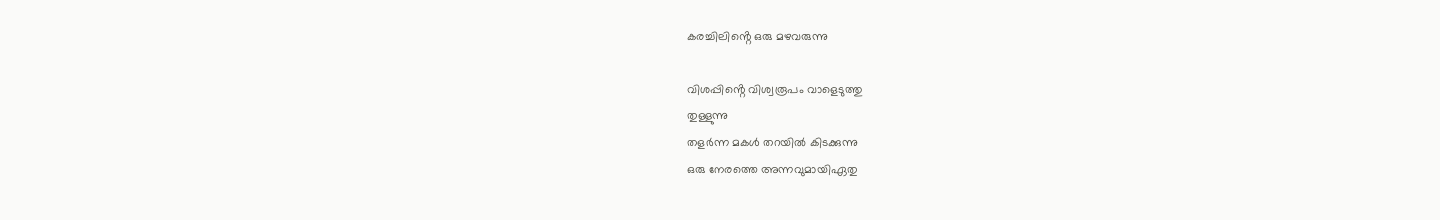കരച്ചിലിൻ്റെ ഒരു മഴവരുന്നു

വിശപ്പിൻ്റെ വിശ്വരൂപം വാളെടുത്തു
തുള്ളുന്നു
തളർന്ന മകൾ തറയിൽ കിടക്കുന്നു
ഒരു നേരത്തെ അന്നവുമായിഏതു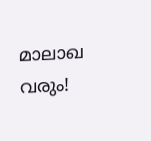മാലാഖ വരും!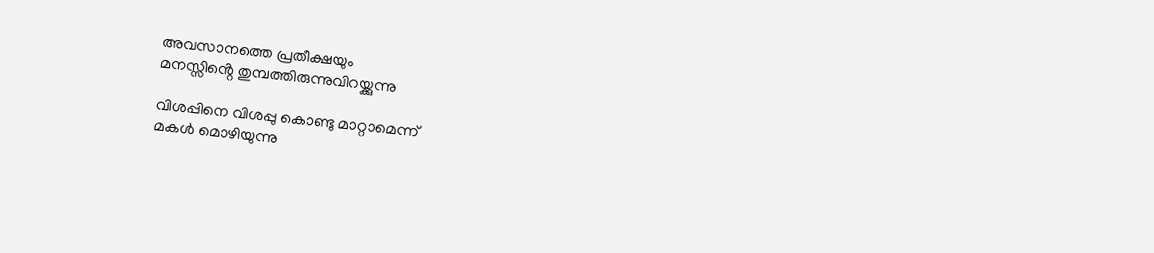അവസാനത്തെ പ്രതീക്ഷയും
മനസ്സിൻ്റെ തുമ്പത്തിരുന്നുവിറയ്ക്കുന്നു

വിശപ്പിനെ വിശപ്പു കൊണ്ടു മാറ്റാമെന്ന്
മകൾ മൊഴിയുന്നു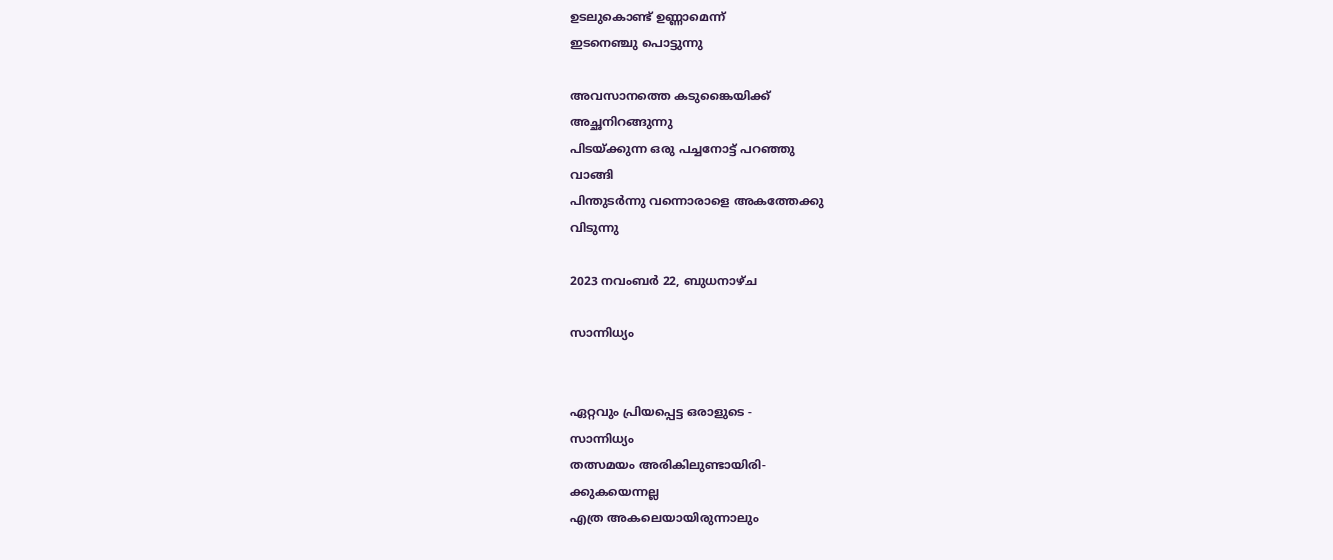ഉടലുകൊണ്ട് ഉണ്ണാമെന്ന്
ഇടനെഞ്ചു പൊട്ടുന്നു

അവസാനത്തെ കടുങ്കൈയിക്ക്
അച്ഛനിറങ്ങുന്നു
പിടയ്ക്കുന്ന ഒരു പച്ചനോട്ട് പറഞ്ഞു
വാങ്ങി
പിന്തുടർന്നു വന്നൊരാളെ അകത്തേക്കു
വിടുന്നു

2023 നവംബർ 22, ബുധനാഴ്‌ച

സാന്നിധ്യം


ഏറ്റവും പ്രിയപ്പെട്ട ഒരാളുടെ -
സാന്നിധ്യം
തത്സമയം അരികിലുണ്ടായിരി-
ക്കുകയെന്നല്ല
എത്ര അകലെയായിരുന്നാലും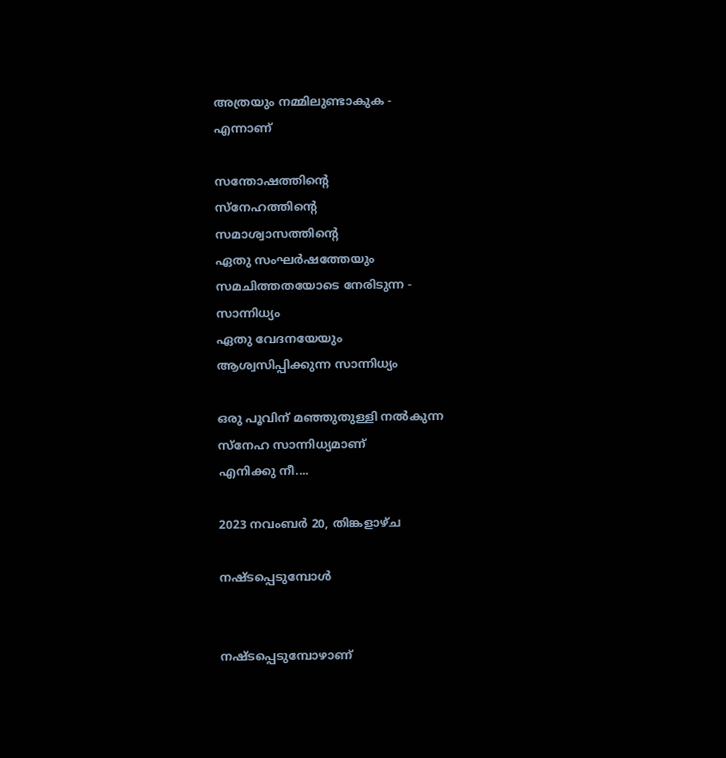അത്രയും നമ്മിലുണ്ടാകുക -
എന്നാണ്

സന്തോഷത്തിൻ്റെ
സ്നേഹത്തിൻ്റെ
സമാശ്വാസത്തിൻ്റെ
ഏതു സംഘർഷത്തേയും
സമചിത്തതയോടെ നേരിടുന്ന -
സാന്നിധ്യം
ഏതു വേദനയേയും
ആശ്വസിപ്പിക്കുന്ന സാന്നിധ്യം

ഒരു പൂവിന് മഞ്ഞുതുള്ളി നൽകുന്ന
സ്നേഹ സാന്നിധ്യമാണ്
എനിക്കു നീ....

2023 നവംബർ 20, തിങ്കളാഴ്‌ച

നഷ്ടപ്പെടുമ്പോൾ


നഷ്ടപ്പെടുമ്പോഴാണ്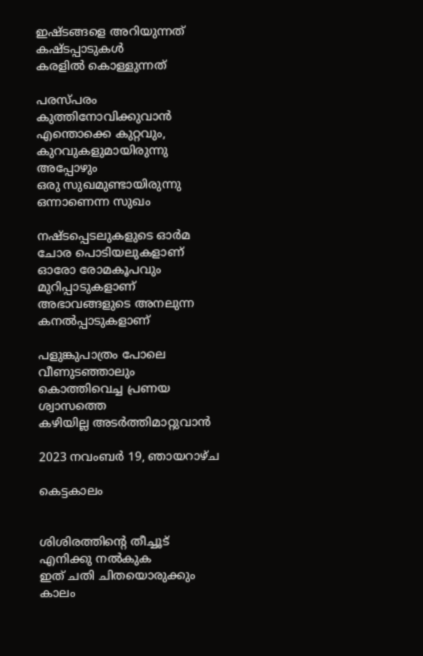ഇഷ്ടങ്ങളെ അറിയുന്നത്
കഷ്ടപ്പാടുകൾ
കരളിൽ കൊള്ളുന്നത്

പരസ്പരം
കുത്തിനോവിക്കുവാൻ
എന്തൊക്കെ കുറ്റവും,
കുറവുകളുമായിരുന്നു
അപ്പോഴും
ഒരു സുഖമുണ്ടായിരുന്നു
ഒന്നാണെന്ന സുഖം

നഷ്ടപ്പെടലുകളുടെ ഓർമ
ചോര പൊടിയലുകളാണ്
ഓരോ രോമകൂപവും
മുറിപ്പാടുകളാണ്
അഭാവങ്ങളുടെ അനലുന്ന
കനൽപ്പാടുകളാണ്

പളുങ്കുപാത്രം പോലെ
വീണുടഞ്ഞാലും
കൊത്തിവെച്ച പ്രണയ
ശ്വാസത്തെ
കഴിയില്ല അടർത്തിമാറ്റുവാൻ

2023 നവംബർ 19, ഞായറാഴ്‌ച

കെട്ടകാലം


ശിശിരത്തിൻ്റെ തീച്ചൂട്
എനിക്കു നൽകുക
ഇത് ചതി ചിതയൊരുക്കും
കാലം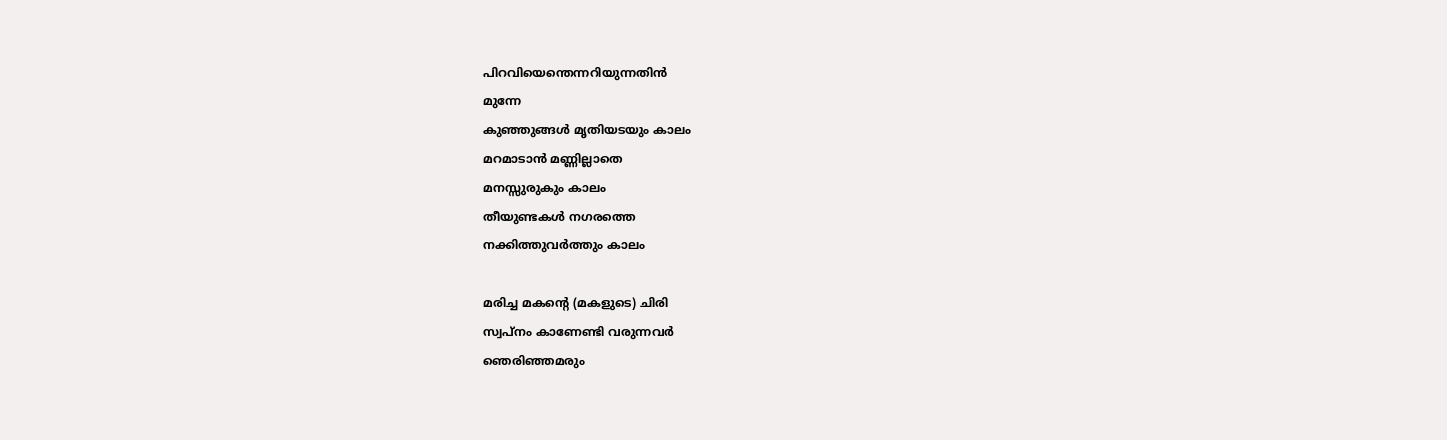പിറവിയെന്തെന്നറിയുന്നതിൻ
മുന്നേ
കുഞ്ഞുങ്ങൾ മൃതിയടയും കാലം
മറമാടാൻ മണ്ണില്ലാതെ
മനസ്സുരുകും കാലം
തീയുണ്ടകൾ നഗരത്തെ
നക്കിത്തുവർത്തും കാലം

മരിച്ച മകൻ്റെ (മകളുടെ) ചിരി
സ്വപ്നം കാണേണ്ടി വരുന്നവർ
ഞെരിഞ്ഞമരും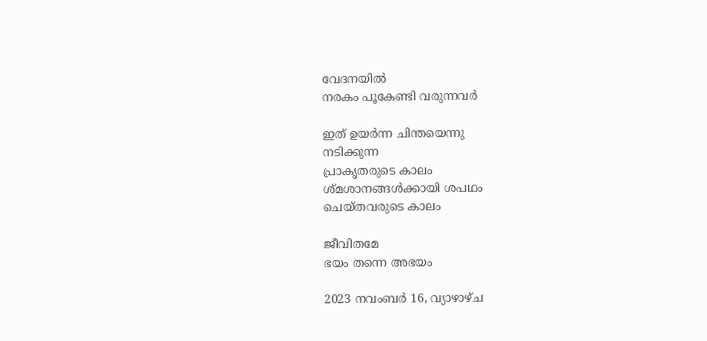വേദനയിൽ
നരകം പൂകേണ്ടി വരുന്നവർ

ഇത് ഉയർന്ന ചിന്തയെന്നു
നടിക്കുന്ന
പ്രാകൃതരുടെ കാലം
ശ്മശാനങ്ങൾക്കായി ശപഥം
ചെയ്തവരുടെ കാലം

ജീവിതമേ
ഭയം തന്നെ അഭയം

2023 നവംബർ 16, വ്യാഴാഴ്‌ച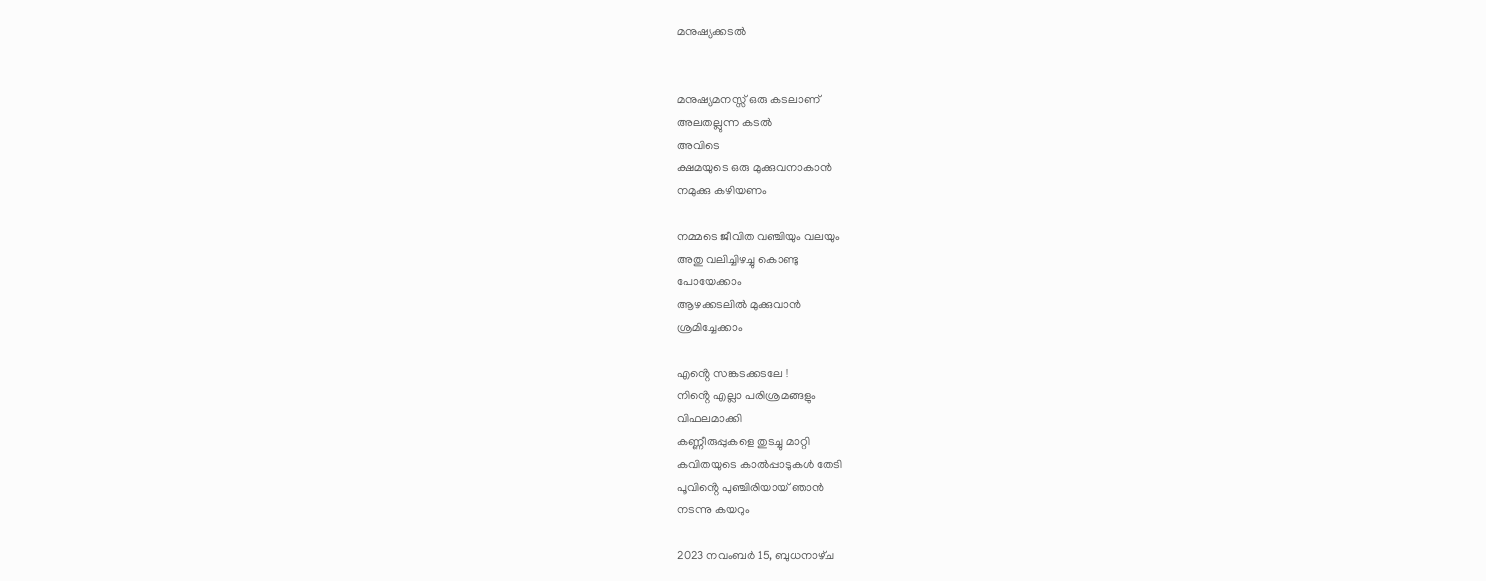മനുഷ്യക്കടൽ


മനുഷ്യമനസ്സ് ഒരു കടലാണ്
അലതല്ലുന്ന കടൽ
അവിടെ
ക്ഷമയുടെ ഒരു മുക്കുവനാകാൻ
നമുക്കു കഴിയണം

നമ്മടെ ജീവിത വഞ്ചിയും വലയും
അതു വലിച്ചിഴച്ചു കൊണ്ടു
പോയേക്കാം
ആഴക്കടലിൽ മുക്കുവാൻ
ശ്രമിച്ചേക്കാം

എൻ്റെ സങ്കടക്കടലേ !
നിൻ്റെ എല്ലാ പരിശ്രമങ്ങളും
വിഫലമാക്കി
കണ്ണീരുപ്പുകളെ തുടച്ചു മാറ്റി
കവിതയുടെ കാൽപ്പാടുകൾ തേടി
പൂവിൻ്റെ പുഞ്ചിരിയായ് ഞാൻ
നടന്നു കയറും

2023 നവംബർ 15, ബുധനാഴ്‌ച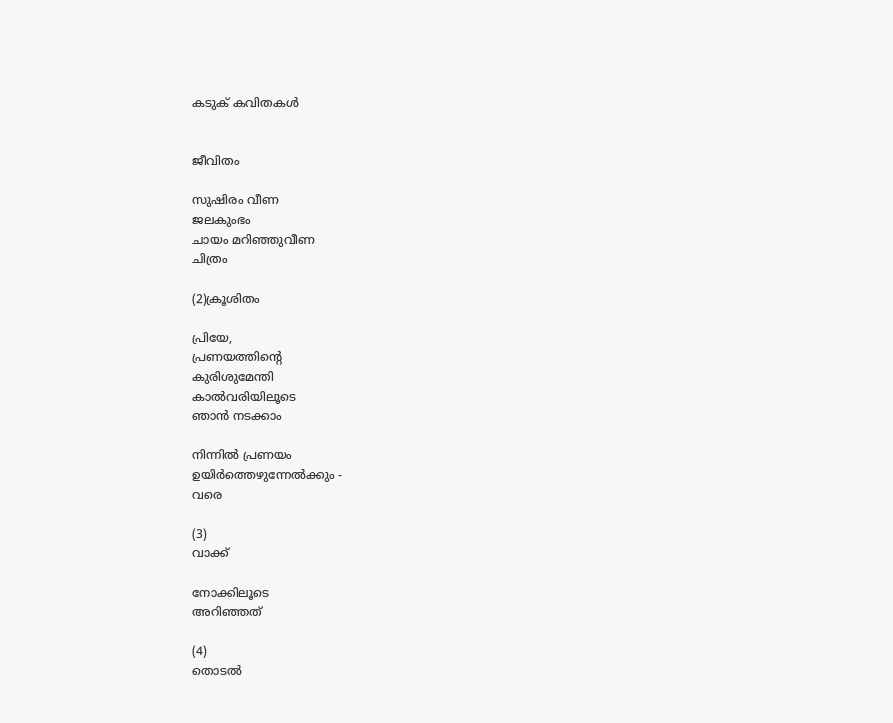കടുക് കവിതകൾ


ജീവിതം

സുഷിരം വീണ
ജലകുംഭം
ചായം മറിഞ്ഞുവീണ
ചിത്രം

(2)ക്രൂശിതം

പ്രിയേ,
പ്രണയത്തിൻ്റെ
കുരിശുമേന്തി
കാൽവരിയിലൂടെ
ഞാൻ നടക്കാം

നിന്നിൽ പ്രണയം
ഉയിർത്തെഴുന്നേൽക്കും -
വരെ

(3)
വാക്ക്

നോക്കിലൂടെ
അറിഞ്ഞത്

(4)
തൊടൽ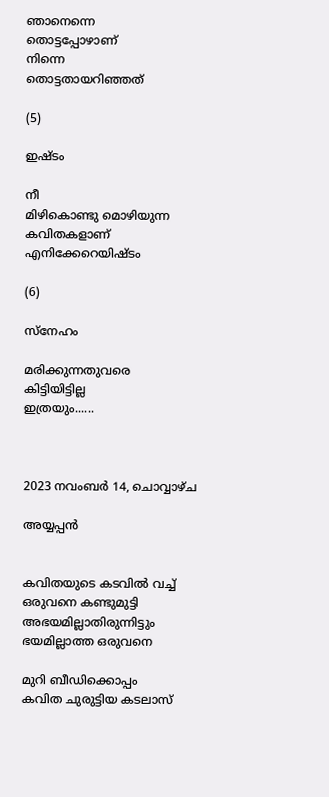ഞാനെന്നെ
തൊട്ടപ്പോഴാണ്
നിന്നെ
തൊട്ടതായറിഞ്ഞത്

(5)

ഇഷ്ടം

നീ
മിഴികൊണ്ടു മൊഴിയുന്ന
കവിതകളാണ്
എനിക്കേറെയിഷ്ടം

(6)

സ്നേഹം

മരിക്കുന്നതുവരെ
കിട്ടിയിട്ടില്ല
ഇത്രയും......



2023 നവംബർ 14, ചൊവ്വാഴ്ച

അയ്യപ്പൻ


കവിതയുടെ കടവിൽ വച്ച്
ഒരുവനെ കണ്ടുമുട്ടി
അഭയമില്ലാതിരുന്നിട്ടും
ഭയമില്ലാത്ത ഒരുവനെ

മുറി ബീഡിക്കൊപ്പം
കവിത ചുരുട്ടിയ കടലാസ്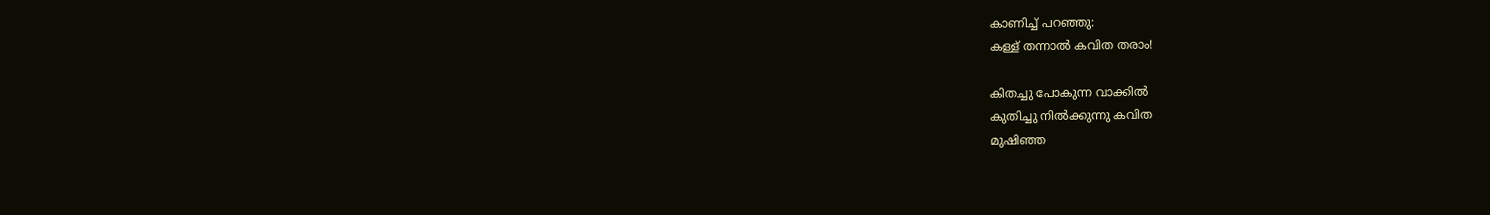കാണിച്ച് പറഞ്ഞു:
കള്ള് തന്നാൽ കവിത തരാം!

കിതച്ചു പോകുന്ന വാക്കിൽ
കുതിച്ചു നിൽക്കുന്നു കവിത
മുഷിഞ്ഞ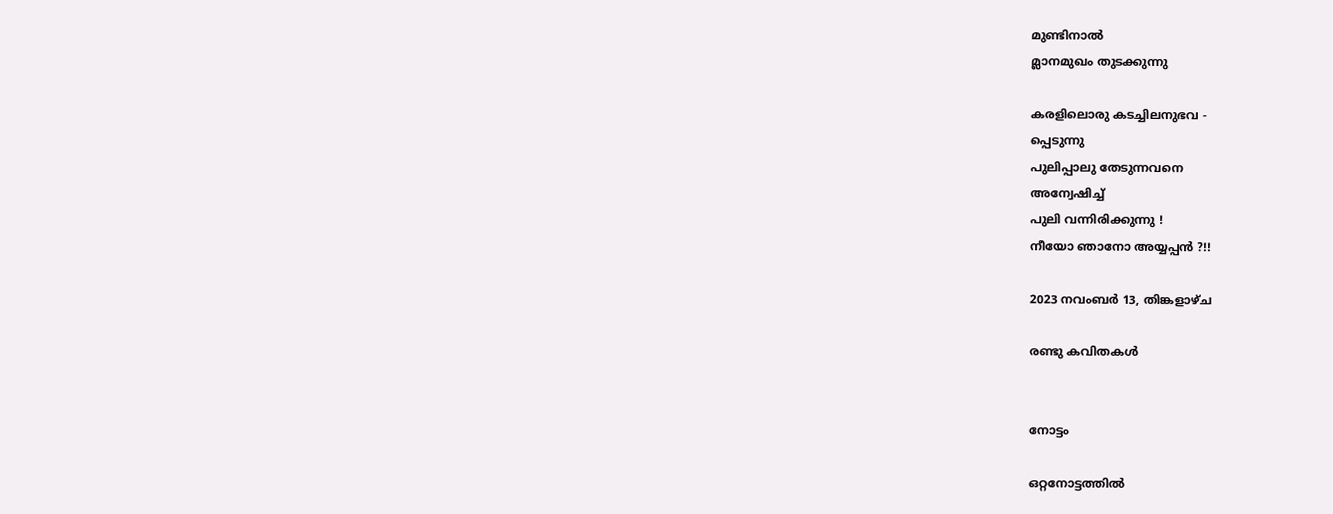മുണ്ടിനാൽ
മ്ലാനമുഖം തുടക്കുന്നു

കരളിലൊരു കടച്ചിലനുഭവ -
പ്പെടുന്നു
പുലിപ്പാലു തേടുന്നവനെ
അന്വേഷിച്ച്
പുലി വന്നിരിക്കുന്നു !
നീയോ ഞാനോ അയ്യപ്പൻ ?!!

2023 നവംബർ 13, തിങ്കളാഴ്‌ച

രണ്ടു കവിതകൾ


നോട്ടം

ഒറ്റനോട്ടത്തിൽ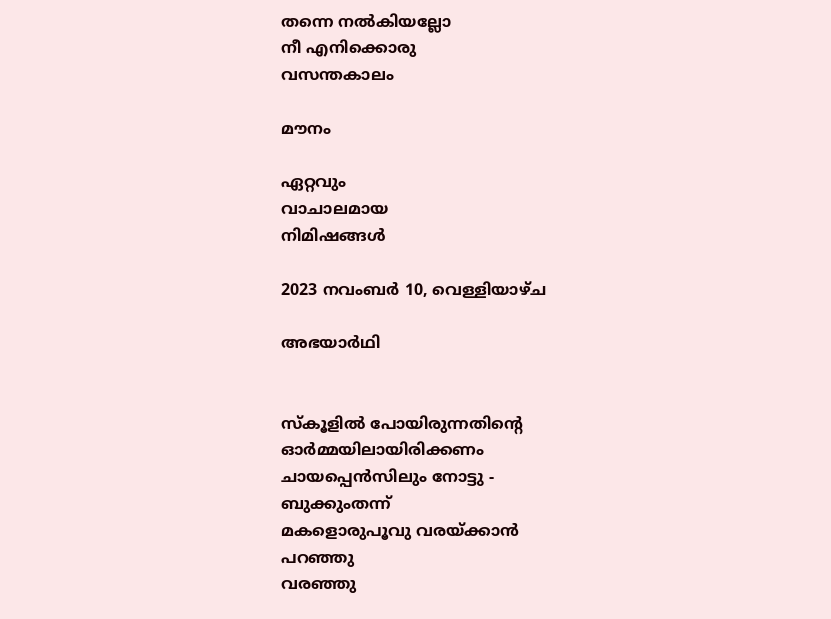തന്നെ നൽകിയല്ലോ
നീ എനിക്കൊരു
വസന്തകാലം

മൗനം

ഏറ്റവും
വാചാലമായ
നിമിഷങ്ങൾ

2023 നവംബർ 10, വെള്ളിയാഴ്‌ച

അഭയാർഥി


സ്കൂളിൽ പോയിരുന്നതിൻ്റെ
ഓർമ്മയിലായിരിക്കണം
ചായപ്പെൻസിലും നോട്ടു -
ബുക്കുംതന്ന്
മകളൊരുപൂവു വരയ്ക്കാൻ
പറഞ്ഞു
വരഞ്ഞു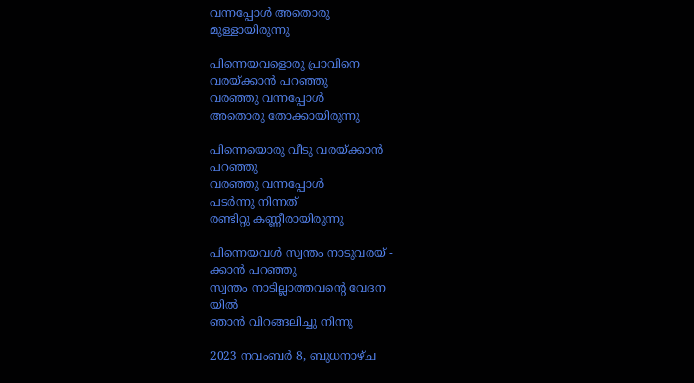വന്നപ്പോൾ അതൊരു
മുള്ളായിരുന്നു

പിന്നെയവളൊരു പ്രാവിനെ
വരയ്ക്കാൻ പറഞ്ഞു
വരഞ്ഞു വന്നപ്പോൾ
അതൊരു തോക്കായിരുന്നു

പിന്നെയൊരു വീടു വരയ്ക്കാൻ
പറഞ്ഞു
വരഞ്ഞു വന്നപ്പോൾ
പടർന്നു നിന്നത്
രണ്ടിറ്റു കണ്ണീരായിരുന്നു

പിന്നെയവൾ സ്വന്തം നാടുവരയ് -
ക്കാൻ പറഞ്ഞു
സ്വന്തം നാടില്ലാത്തവൻ്റെ വേദന
യിൽ
ഞാൻ വിറങ്ങലിച്ചു നിന്നു

2023 നവംബർ 8, ബുധനാഴ്‌ച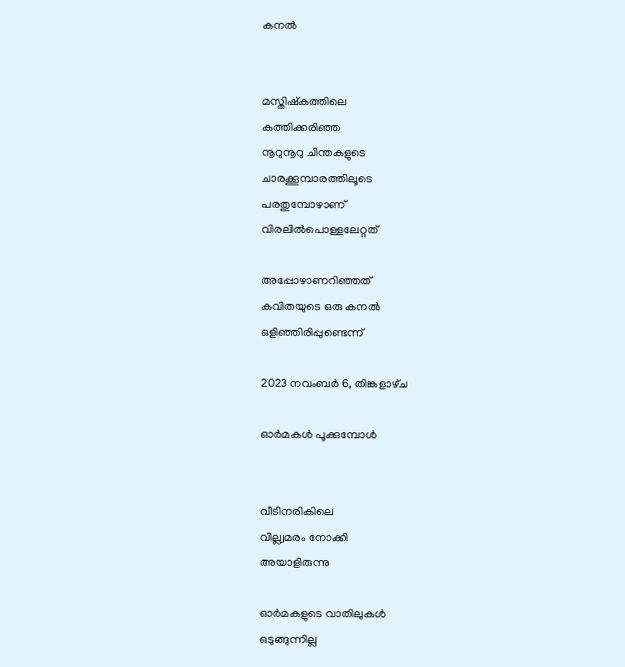കനൽ


മസ്തിഷ്കത്തിലെ
കത്തിക്കരിഞ്ഞ
നൂറുനൂറു ചിന്തകളുടെ
ചാരക്കൂമ്പാരത്തിലൂടെ
പരതുമ്പോഴാണ്
വിരലിൽപൊള്ളലേറ്റത്

അപ്പോഴാണറിഞ്ഞത്
കവിതയുടെ ഒരു കനൽ
ഒളിഞ്ഞിരിപ്പുണ്ടെന്ന്

2023 നവംബർ 6, തിങ്കളാഴ്‌ച

ഓർമകൾ പൂക്കുമ്പോൾ


വീടിനരികിലെ
വില്ല്വമരം നോക്കി
അയാളിരുന്നു

ഓർമകളുടെ വാതിലുകൾ
ഒടുങ്ങുന്നില്ല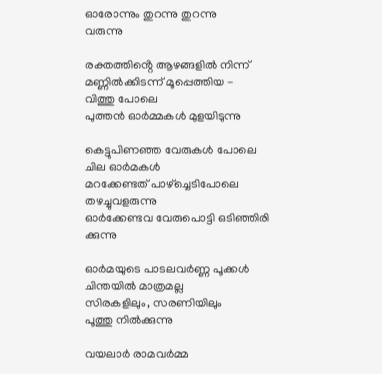ഓരോന്നും തുറന്നു തുറന്നു
വരുന്നു

രക്തത്തിൻ്റെ ആഴങ്ങളിൽ നിന്ന്
മണ്ണിൽക്കിടന്ന് മൂപ്പെത്തിയ -
വിത്തു പോലെ
പുത്തൻ ഓർമ്മകൾ മുളയിടുന്നു

കെട്ടുപിണഞ്ഞ വേരുകൾ പോലെ
ചില ഓർമകൾ
മറക്കേണ്ടത് പാഴ്ച്ചെടിപോലെ
തഴച്ചുവളരുന്നു
ഓർക്കേണ്ടവ വേരുപൊട്ടി ഒടിഞ്ഞിരി
ക്കുന്നു

ഓർമയുടെ പാടലവർണ്ണ പൂക്കൾ
ചിന്തയിൽ മാത്രമല്ല
സിരകളിലും, സരണിയിലും
പൂത്തു നിൽക്കുന്നു

വയലാർ രാമവർമ്മ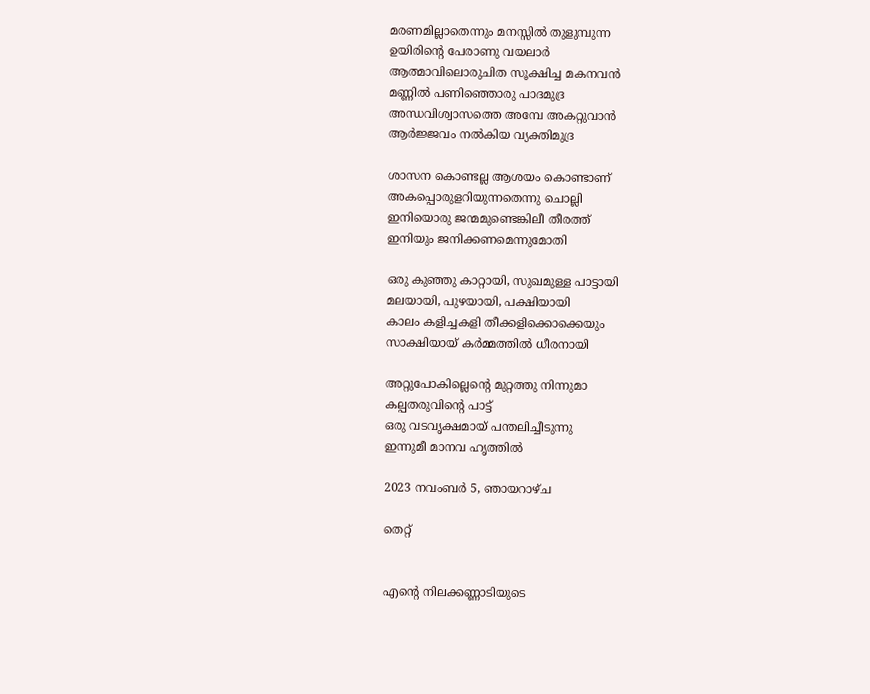മരണമില്ലാതെന്നും മനസ്സിൽ തുളുമ്പുന്ന
ഉയിരിൻ്റെ പേരാണു വയലാർ
ആത്മാവിലൊരുചിത സൂക്ഷിച്ച മകനവൻ
മണ്ണിൽ പണിഞ്ഞൊരു പാദമുദ്ര
അന്ധവിശ്വാസത്തെ അമ്പേ അകറ്റുവാൻ
ആർജ്ജവം നൽകിയ വ്യക്തിമുദ്ര

ശാസന കൊണ്ടല്ല ആശയം കൊണ്ടാണ്
അകപ്പൊരുളറിയുന്നതെന്നു ചൊല്ലി
ഇനിയൊരു ജന്മമുണ്ടെങ്കിലീ തീരത്ത്
ഇനിയും ജനിക്കണമെന്നുമോതി

ഒരു കുഞ്ഞു കാറ്റായി, സുഖമുള്ള പാട്ടായി
മലയായി, പുഴയായി, പക്ഷിയായി
കാലം കളിച്ചകളി തീക്കളിക്കൊക്കെയും
സാക്ഷിയായ് കർമ്മത്തിൽ ധീരനായി

അറ്റുപോകില്ലെൻ്റെ മുറ്റത്തു നിന്നുമാ
കല്പതരുവിൻ്റെ പാട്ട്
ഒരു വടവൃക്ഷമായ് പന്തലിച്ചീടുന്നു
ഇന്നുമീ മാനവ ഹൃത്തിൽ

2023 നവംബർ 5, ഞായറാഴ്‌ച

തെറ്റ്


എൻ്റെ നിലക്കണ്ണാടിയുടെ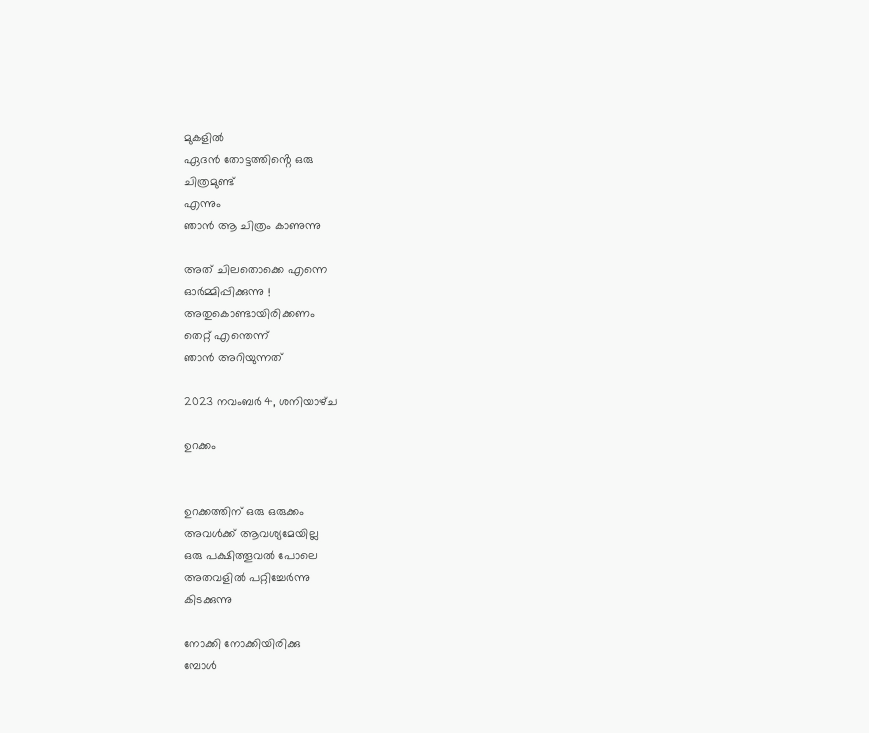മുകളിൽ
ഏദൻ തോട്ടത്തിൻ്റെ ഒരു
ചിത്രമുണ്ട്
എന്നും
ഞാൻ ആ ചിത്രം കാണുന്നു

അത് ചിലതൊക്കെ എന്നെ
ഓർമ്മിപ്പിക്കുന്നു !
അതുകൊണ്ടായിരിക്കണം
തെറ്റ് എന്തെന്ന്
ഞാൻ അറിയുന്നത്

2023 നവംബർ 4, ശനിയാഴ്‌ച

ഉറക്കം


ഉറക്കത്തിന് ഒരു ഒരുക്കം
അവൾക്ക് ആവശ്യമേയില്ല
ഒരു പക്ഷിത്തൂവൽ പോലെ
അതവളിൽ പറ്റിച്ചേർന്നു
കിടക്കുന്നു

നോക്കി നോക്കിയിരിക്കു
മ്പോൾ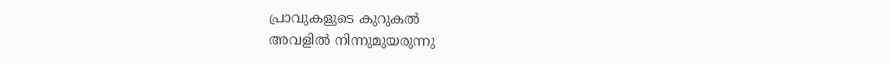പ്രാവുകളുടെ കുറുകൽ
അവളിൽ നിന്നുമുയരുന്നു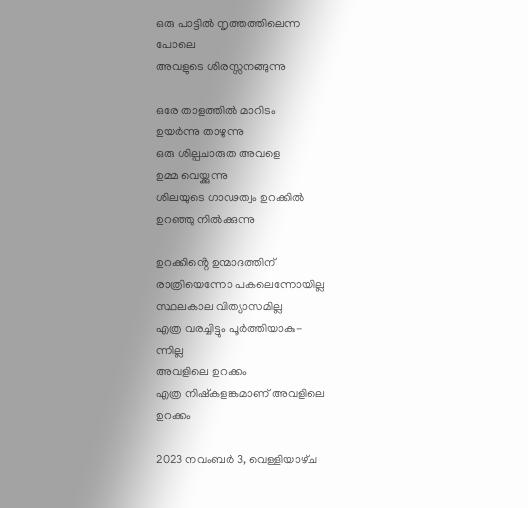ഒരു പാട്ടിൽ നൃത്തത്തിലെന്ന
പോലെ
അവളുടെ ശിരസ്സനങ്ങുന്നു

ഒരേ താളത്തിൽ മാറിടം
ഉയർന്നു താഴുന്നു
ഒരു ശില്പചാരുത അവളെ
ഉമ്മ വെയ്ക്കുന്നു
ശിലയുടെ ഗാഢത്വം ഉറക്കിൽ
ഉറഞ്ഞു നിൽക്കുന്നു

ഉറക്കിൻ്റെ ഉന്മാദത്തിന്
രാത്രിയെന്നോ പകലെന്നോയില്ല
സ്ഥലകാല വിത്യാസമില്ല
എത്ര വരച്ചിട്ടും പൂർത്തിയാകു-
ന്നില്ല
അവളിലെ ഉറക്കം
എത്ര നിഷ്കളങ്കമാണ് അവളിലെ
ഉറക്കം

2023 നവംബർ 3, വെള്ളിയാഴ്‌ച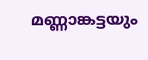മണ്ണാങ്കട്ടയും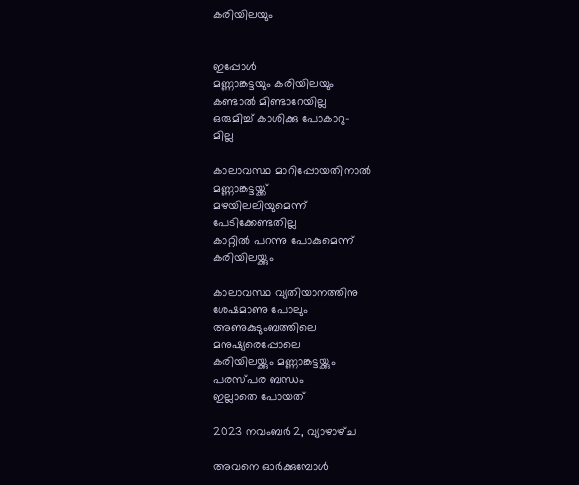കരിയിലയും


ഇപ്പോൾ
മണ്ണാങ്കട്ടയും കരിയിലയും
കണ്ടാൽ മിണ്ടാറേയില്ല
ഒരുമിച്ച് കാശിക്കു പോകാറു-
മില്ല

കാലാവസ്ഥ മാറിപ്പോയതിനാൽ
മണ്ണാങ്കട്ടയ്ക്ക്
മഴയിലലിയുമെന്ന്
പേടിക്കേണ്ടതില്ല
കാറ്റിൽ പറന്നു പോകുമെന്ന്
കരിയിലയ്ക്കും

കാലാവസ്ഥ വ്യതിയാനത്തിനു
ശേഷമാണു പോലും
അണുകുടുംബത്തിലെ
മനുഷ്യരെപ്പോലെ
കരിയിലയ്ക്കും മണ്ണാങ്കട്ടയ്ക്കും
പരസ്പര ബന്ധം
ഇല്ലാതെ പോയത്

2023 നവംബർ 2, വ്യാഴാഴ്‌ച

അവനെ ഓർക്കുമ്പോൾ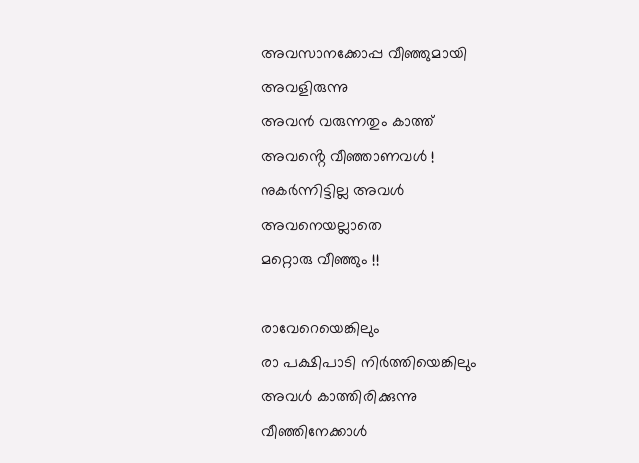അവസാനക്കോപ്പ വീഞ്ഞുമായി
അവളിരുന്നു
അവൻ വരുന്നതും കാത്ത്
അവൻ്റെ വീഞ്ഞാണവൾ !
നുകർന്നിട്ടില്ല അവൾ
അവനെയല്ലാതെ
മറ്റൊരു വീഞ്ഞും !!

രാവേറെയെങ്കിലും
രാ പക്ഷിപാടി നിർത്തിയെങ്കിലും
അവൾ കാത്തിരിക്കുന്നു
വീഞ്ഞിനേക്കാൾ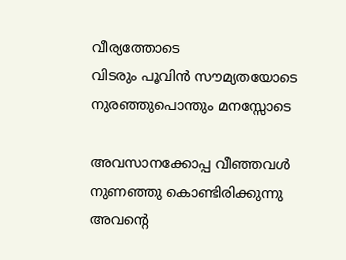വീര്യത്തോടെ
വിടരും പൂവിൻ സൗമ്യതയോടെ
നുരഞ്ഞുപൊന്തും മനസ്സോടെ

അവസാനക്കോപ്പ വീഞ്ഞവൾ
നുണഞ്ഞു കൊണ്ടിരിക്കുന്നു
അവൻ്റെ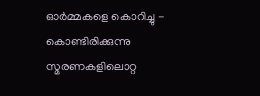ഓർമ്മകളെ കൊറിച്ചു -
കൊണ്ടിരിക്കുന്നു
സ്മരണകളിലൊറ്റ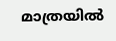മാത്രയിൽ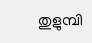തുളുമ്പി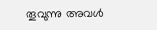തൂവുന്നു അവൾ